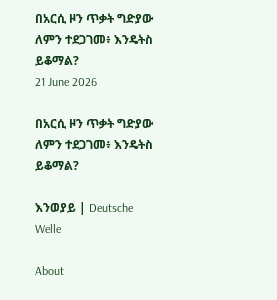በአርሲ ዞን ጥቃት ግድያው ለምን ተደጋገመ፥ እንዴትስ ይቆማል?
21 June 2026

በአርሲ ዞን ጥቃት ግድያው ለምን ተደጋገመ፥ እንዴትስ ይቆማል?

እንወያይ | Deutsche Welle

About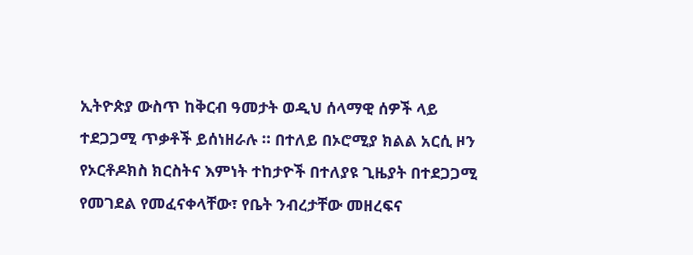ኢትዮጵያ ውስጥ ከቅርብ ዓመታት ወዲህ ሰላማዊ ሰዎች ላይ ተደጋጋሚ ጥቃቶች ይሰነዘራሉ ። በተለይ በኦሮሚያ ክልል አርሲ ዞን የኦርቶዶክስ ክርስትና እምነት ተከታዮች በተለያዩ ጊዜያት በተደጋጋሚ የመገደል የመፈናቀላቸው፣ የቤት ንብረታቸው መዘረፍና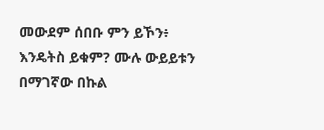መውደም ሰበቡ ምን ይኾን፥ እንዴትስ ይቁም? ሙሉ ውይይቱን በማገኛው በኩል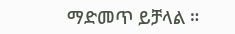ማድመጥ ይቻላል ።